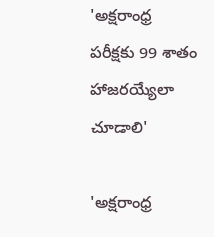'అక్షరాంధ్ర పరీక్షకు 99 శాతం హాజరయ్యేలా చూడాలి'

'అక్షరాంధ్ర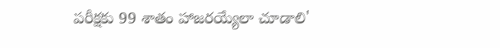పరీక్షకు 99 శాతం హాజరయ్యేలా చూడాలి'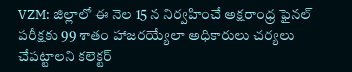VZM: జిల్లాలో ఈ నెల 15 న నిర్వహించే అక్షరాంధ్ర ఫైనల్ పరీక్షకు 99 శాతం హాజరయ్యేలా అధికారులు చర్యలు చేపట్టాలని కలెక్టర్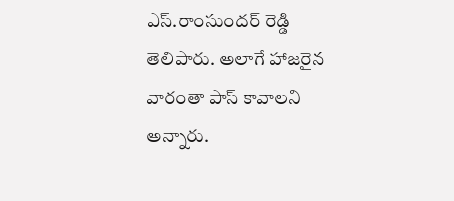ఎస్.రాంసుందర్ రెడ్డి తెలిపారు. అలాగే హాజరైన వారంతా పాస్ కావాలని అన్నారు.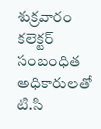శుక్రవారం కలెక్టర్ సంబంధిత అధికారులతో టి.సి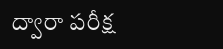ద్వారా పరీక్ష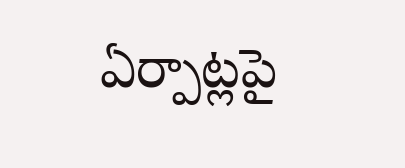ఏర్పాట్లపై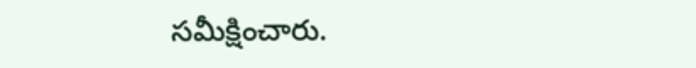సమీక్షించారు.